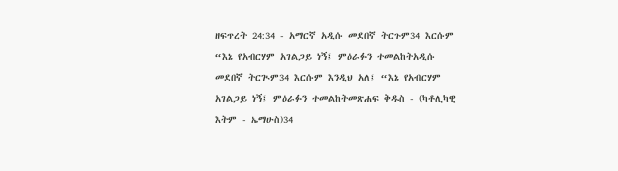ዘፍጥረት 24:34 - አማርኛ አዲሱ መደበኛ ትርጉም34 እርሱም “እኔ የአብርሃም አገልጋይ ነኝ፤ ምዕራፉን ተመልከትአዲሱ መደበኛ ትርጒም34 እርሱም እንዲህ አለ፤ “እኔ የአብርሃም አገልጋይ ነኝ፤ ምዕራፉን ተመልከትመጽሐፍ ቅዱስ - (ካቶሊካዊ እትም - ኤማሁስ)34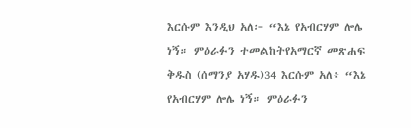እርሱም እንዲህ አለ፦ “እኔ የአብርሃም ሎሌ ነኝ። ምዕራፉን ተመልከትየአማርኛ መጽሐፍ ቅዱስ (ሰማንያ አሃዱ)34 እርሱም አለ፥ “እኔ የአብርሃም ሎሌ ነኝ። ምዕራፉን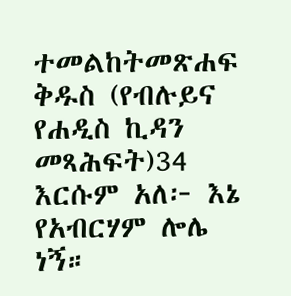ተመልከትመጽሐፍ ቅዱስ (የብሉይና የሐዲስ ኪዳን መጻሕፍት)34 እርሱም አለ፦ እኔ የአብርሃም ሎሌ ነኝ።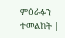ምዕራፉን ተመልከት |